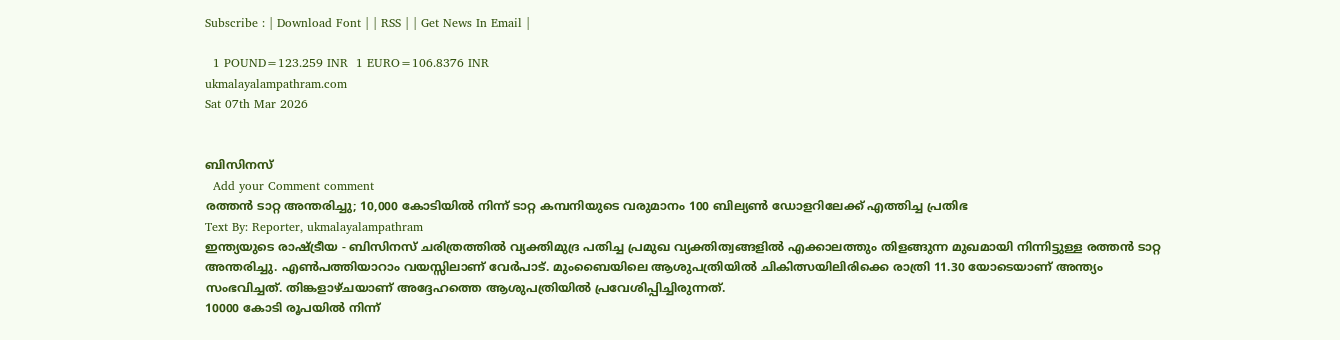Subscribe : | Download Font | | RSS | | Get News In Email |

  1 POUND=123.259 INR  1 EURO=106.8376 INR
ukmalayalampathram.com
Sat 07th Mar 2026


ബിസിനസ്‌
  Add your Comment comment
രത്തന്‍ ടാറ്റ അന്തരിച്ചു; 10,000 കോടിയില്‍ നിന്ന് ടാറ്റ കമ്പനിയുടെ വരുമാനം 100 ബില്യണ്‍ ഡോളറിലേക്ക് എത്തിച്ച പ്രതിഭ
Text By: Reporter, ukmalayalampathram
ഇന്ത്യയുടെ രാഷ്ട്രീയ - ബിസിനസ് ചരിത്രത്തില്‍ വ്യക്തിമുദ്ര പതിച്ച പ്രമുഖ വ്യക്തിത്വങ്ങളില്‍ എക്കാലത്തും തിളങ്ങുന്ന മുഖമായി നിന്നിട്ടുള്ള രത്തന്‍ ടാറ്റ അന്തരിച്ചു. എണ്‍പത്തിയാറാം വയസ്സിലാണ് വേര്‍പാട്. മുംബൈയിലെ ആശുപത്രിയില്‍ ചികിത്സയിലിരിക്കെ രാത്രി 11.30 യോടെയാണ് അന്ത്യം സംഭവിച്ചത്. തിങ്കളാഴ്ചയാണ് അദ്ദേഹത്തെ ആശുപത്രിയില്‍ പ്രവേശിപ്പിച്ചിരുന്നത്.
10000 കോടി രൂപയില്‍ നിന്ന്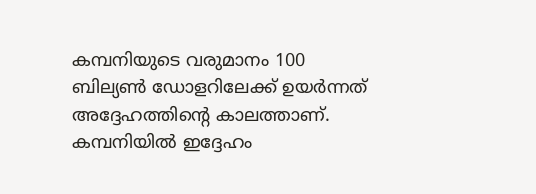കമ്പനിയുടെ വരുമാനം 100 ബില്യണ്‍ ഡോളറിലേക്ക് ഉയര്‍ന്നത് അദ്ദേഹത്തിന്റെ കാലത്താണ്. കമ്പനിയില്‍ ഇദ്ദേഹം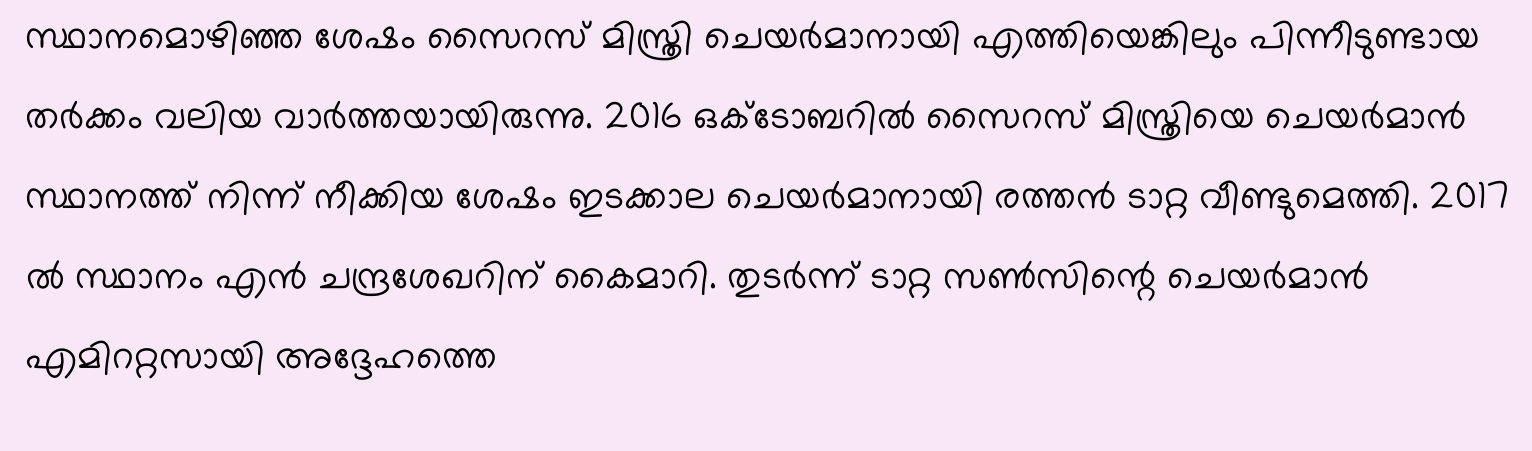സ്ഥാനമൊഴിഞ്ഞ ശേഷം സൈറസ് മിസ്ത്രി ചെയര്‍മാനായി എത്തിയെങ്കിലും പിന്നീടുണ്ടായ തര്‍ക്കം വലിയ വാര്‍ത്തയായിരുന്നു. 2016 ഒക്ടോബറില്‍ സൈറസ് മിസ്ത്രിയെ ചെയര്‍മാന്‍ സ്ഥാനത്ത് നിന്ന് നീക്കിയ ശേഷം ഇടക്കാല ചെയര്‍മാനായി രത്തന്‍ ടാറ്റ വീണ്ടുമെത്തി. 2017 ല്‍ സ്ഥാനം എന്‍ ചന്ദ്രശേഖറിന് കൈമാറി. തുടര്‍ന്ന് ടാറ്റ സണ്‍സിന്റെ ചെയര്‍മാന്‍ എമിററ്റസായി അദ്ദേഹത്തെ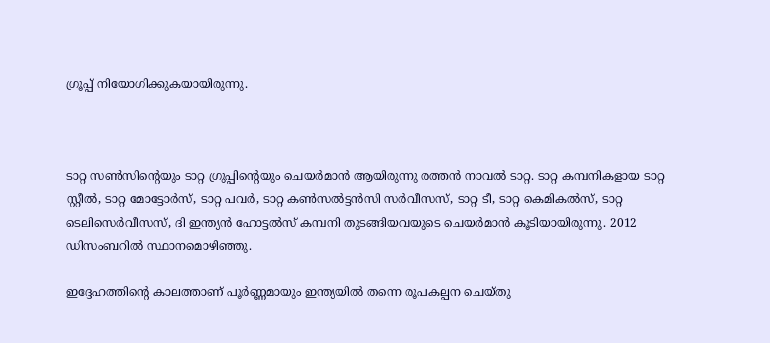ഗ്രൂപ്പ് നിയോഗിക്കുകയായിരുന്നു.



ടാറ്റ സണ്‍സിന്റെയും ടാറ്റ ഗ്രുപ്പിന്റെയും ചെയര്‍മാന്‍ ആയിരുന്നു രത്തന്‍ നാവല്‍ ടാറ്റ. ടാറ്റ കമ്പനികളായ ടാറ്റ സ്റ്റീല്‍, ടാറ്റ മോട്ടോര്‍സ്, ടാറ്റ പവര്‍, ടാറ്റ കണ്‍സല്‍ട്ടന്‍സി സര്‍വീസസ്, ടാറ്റ ടീ, ടാറ്റ കെമികല്‍സ്, ടാറ്റ ടെലിസെര്‍വീസസ്, ദി ഇന്ത്യന്‍ ഹോട്ടല്‍സ് കമ്പനി തുടങ്ങിയവയുടെ ചെയര്‍മാന്‍ കൂടിയായിരുന്നു. 2012 ഡിസംബറില്‍ സ്ഥാനമൊഴിഞ്ഞു.

ഇദ്ദേഹത്തിന്റെ കാലത്താണ് പൂര്‍ണ്ണമായും ഇന്ത്യയില്‍ തന്നെ രൂപകല്പന ചെയ്തു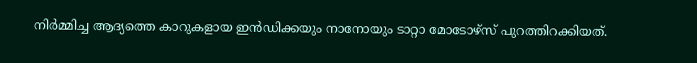നിര്‍മ്മിച്ച ആദ്യത്തെ കാറുകളായ ഇന്‍ഡിക്കയും നാനോയും ടാറ്റാ മോടോഴ്‌സ് പുറത്തിറക്കിയത്.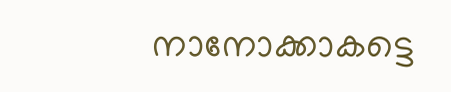നാനോക്കാകട്ടെ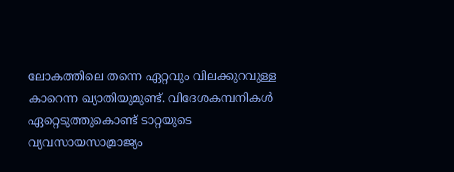ലോകത്തിലെ തന്നെ ഏറ്റവും വിലക്കുറവുള്ള കാറെന്ന ഖ്യാതിയുമുണ്ട്. വിദേശകമ്പനികള്‍ ഏറ്റെടുത്തുകൊണ്ട് ടാറ്റയുടെ വ്യവസായസാമ്രാജ്യം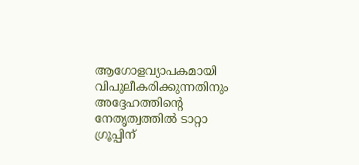ആഗോളവ്യാപകമായി വിപുലീകരിക്കുന്നതിനും അദ്ദേഹത്തിന്റെ നേതൃത്വത്തില്‍ ടാറ്റാ ഗ്രൂപ്പിന്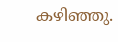കഴിഞ്ഞു.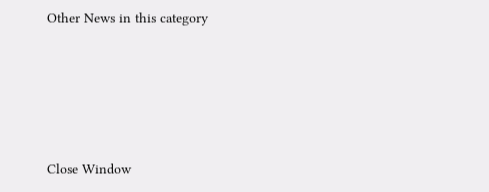Other News in this category








Close Window